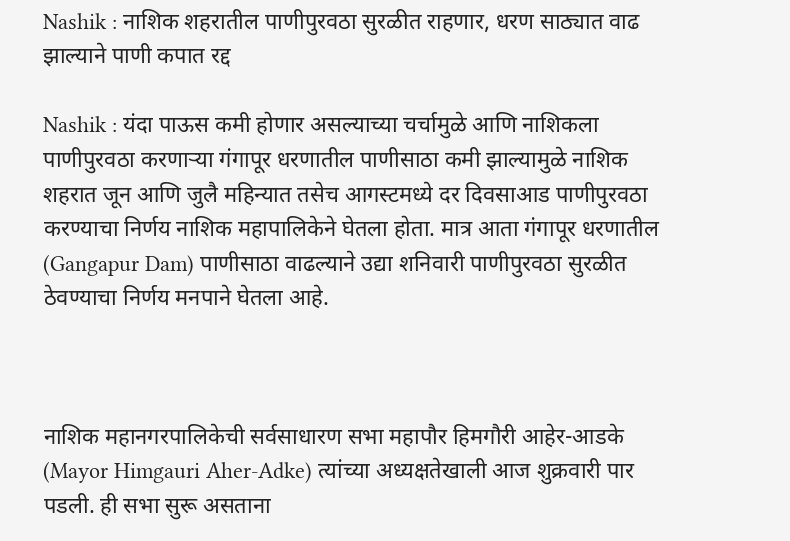Nashik : नाशिक शहरातील पाणीपुरवठा सुरळीत राहणार, धरण साठ्यात वाढ झाल्याने पाणी कपात रद्द

Nashik : यंदा पाऊस कमी होणार असल्याच्या चर्चामुळे आणि नाशिकला पाणीपुरवठा करणाऱ्या गंगापूर धरणातील पाणीसाठा कमी झाल्यामुळे नाशिक शहरात जून आणि जुलै महिन्यात तसेच आगस्टमध्ये दर दिवसाआड पाणीपुरवठा करण्याचा निर्णय नाशिक महापालिकेने घेतला होता. मात्र आता गंगापूर धरणातील (Gangapur Dam) पाणीसाठा वाढल्याने उद्या शनिवारी पाणीपुरवठा सुरळीत ठेवण्याचा निर्णय मनपाने घेतला आहे.



नाशिक महानगरपालिकेची सर्वसाधारण सभा महापौर हिमगौरी आहेर-आडके (Mayor Himgauri Aher-Adke) त्यांच्या अध्यक्षतेखाली आज शुक्रवारी पार पडली. ही सभा सुरू असताना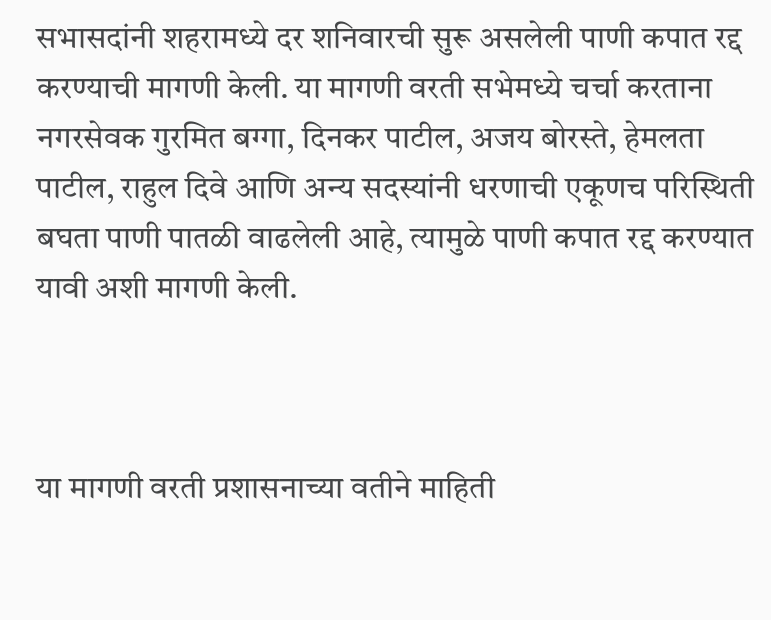सभासदांनी शहरामध्ये दर शनिवारची सुरू असलेली पाणी कपात रद्द करण्याची मागणी केली. या मागणी वरती सभेमध्ये चर्चा करताना नगरसेवक गुरमित बग्गा, दिनकर पाटील, अजय बोरस्ते, हेमलता पाटील, राहुल दिवे आणि अन्य सदस्यांनी धरणाची एकूणच परिस्थिती बघता पाणी पातळी वाढलेली आहे, त्यामुळे पाणी कपात रद्द करण्यात यावी अशी मागणी केली.



या मागणी वरती प्रशासनाच्या वतीने माहिती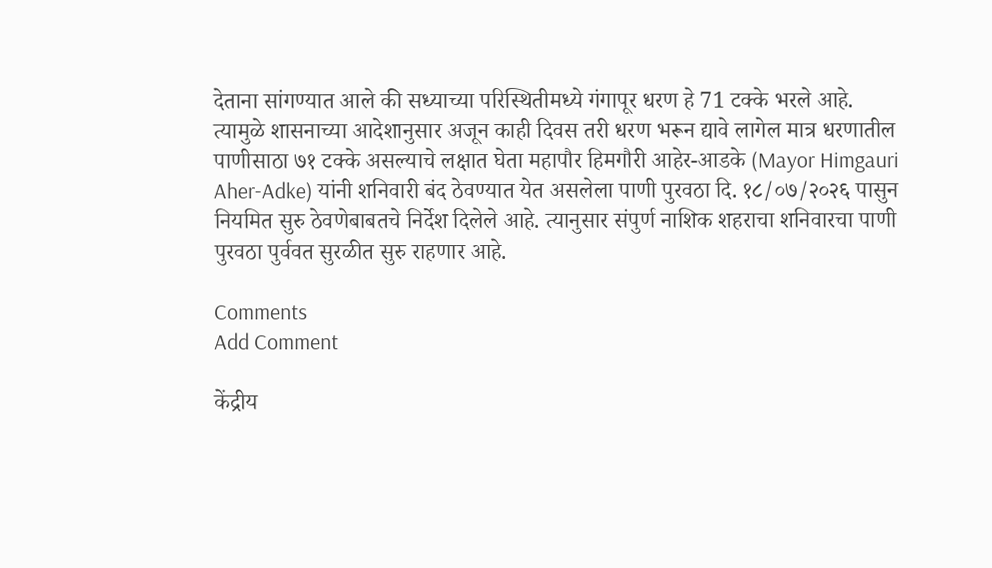देताना सांगण्यात आले की सध्याच्या परिस्थितीमध्ये गंगापूर धरण हे 71 टक्के भरले आहे. त्यामुळे शासनाच्या आदेशानुसार अजून काही दिवस तरी धरण भरून द्यावे लागेल मात्र धरणातील पाणीसाठा ७१ टक्के असल्याचे लक्षात घेता महापौर हिमगौरी आहेर-आडके (Mayor Himgauri Aher-Adke) यांनी शनिवारी बंद ठेवण्यात येत असलेला पाणी पुरवठा दि. १८/०७/२०२६ पासुन नियमित सुरु ठेवणेबाबतचे निर्देश दिलेले आहे. त्यानुसार संपुर्ण नाशिक शहराचा शनिवारचा पाणी पुरवठा पुर्ववत सुरळीत सुरु राहणार आहे.

Comments
Add Comment

केंद्रीय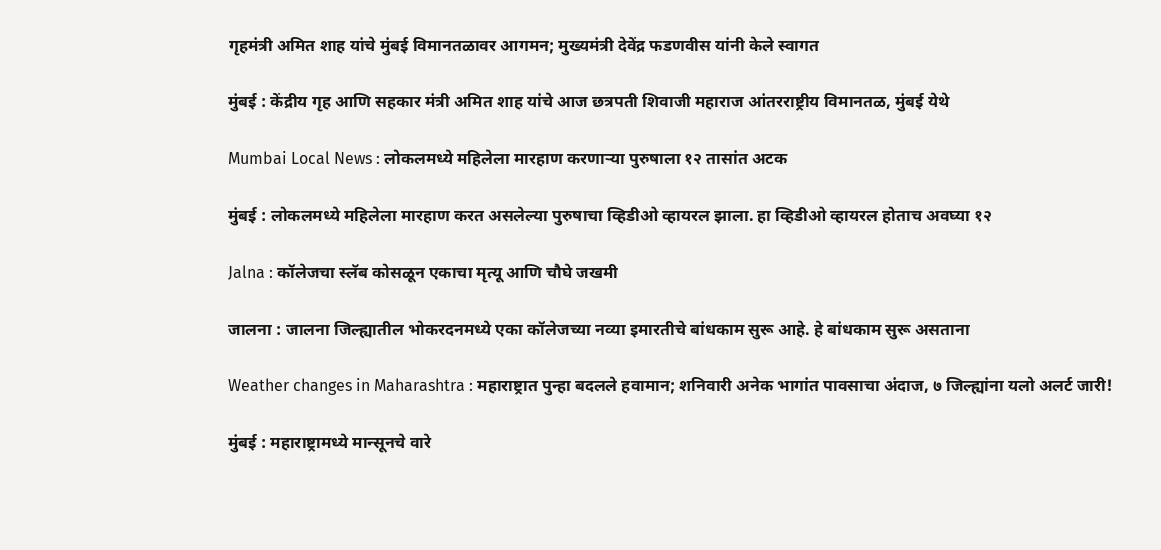गृहमंत्री अमित शाह यांचे मुंबई विमानतळावर आगमन; मुख्यमंत्री देवेंद्र फडणवीस यांनी केले स्वागत

मुंबई : केंद्रीय गृह आणि सहकार मंत्री अमित शाह यांचे आज छत्रपती शिवाजी महाराज आंतरराष्ट्रीय विमानतळ, मुंबई येथे

Mumbai Local News : लोकलमध्ये महिलेला मारहाण करणाऱ्या पुरुषाला १२ तासांत अटक

मुंबई : लोकलमध्ये महिलेला मारहाण करत असलेल्या पुरुषाचा व्हिडीओ व्हायरल झाला. हा व्हिडीओ व्हायरल होताच अवघ्या १२

Jalna : कॉलेजचा स्लॅब कोसळून एकाचा मृत्यू आणि चौघे जखमी

जालना : जालना जिल्ह्यातील भोकरदनमध्ये एका कॉलेजच्या नव्या इमारतीचे बांधकाम सुरू आहे. हे बांधकाम सुरू असताना

Weather changes in Maharashtra : महाराष्ट्रात पुन्हा बदलले हवामान; शनिवारी अनेक भागांत पावसाचा अंदाज, ७ जिल्ह्यांना यलो अलर्ट जारी!

मुंबई : महाराष्ट्रामध्ये मान्सूनचे वारे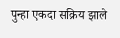पुन्हा एकदा सक्रिय झाले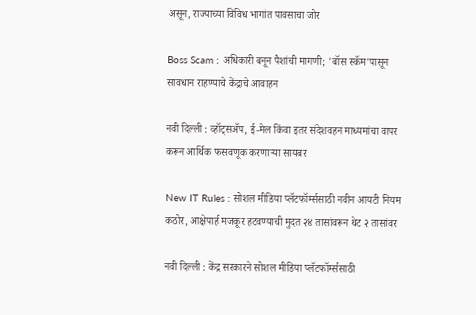असून, राज्याच्या विविध भागांत पावसाचा जोर

Boss Scam : अधिकारी बनून पैशांची मागणी; 'बॉस स्कॅम'पासून सावधान राहण्याचे केंद्राचे आवाहन

नवी दिल्ली : व्हॉट्सॲप, ई-मेल किंवा इतर संदेशवहन माध्यमांचा वापर करून आर्थिक फसवणूक करणाऱ्या सायबर

New IT Rules : सोशल मीडिया प्लॅटफॉर्म्ससाठी नवीन आयटी नियम कठोर, आक्षेपार्ह मजकूर हटवण्याची मुदत २४ तासांवरून थेट २ तासांवर

नवी दिल्ली : केंद्र सरकारने सोशल मीडिया प्लॅटफॉर्म्ससाठी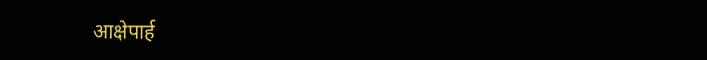आक्षेपार्ह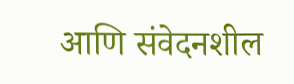आणि संवेदनशील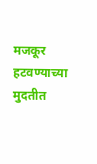मजकूर हटवण्याच्या मुदतीत